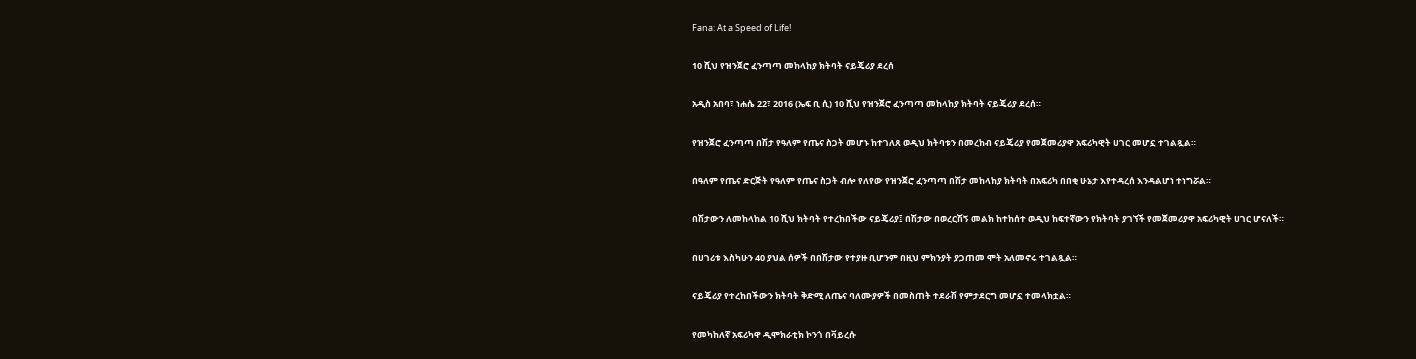Fana: At a Speed of Life!

10 ሺህ የዝንጀሮ ፈንጣጣ መከላከያ ክትባት ናይጄሪያ ደረሰ

አዲስ አበባ፣ ነሐሴ 22፣ 2016 (ኤፍ ቢ ሲ) 10 ሺህ የዝንጀሮ ፈንጣጣ መከላከያ ክትባት ናይጄሪያ ደረሰ።

የዝንጀሮ ፈንጣጣ በሽታ የዓለም የጤና ስጋት መሆኑ ከተገለጸ ወዲህ ክትባቱን በመረከብ ናይጄሪያ የመጀመሪያዋ አፍሪካዊት ሀገር መሆኗ ተገልጿል።

በዓለም የጤና ድርጅት የዓለም የጤና ስጋት ብሎ የለየው የዝንጀሮ ፈንጣጣ በሽታ መከላከያ ክትባት በአፍሪካ በበቂ ሁኔታ እየተዳረሰ እንዳልሆነ ተነግሯል።

በሽታውን ለመከላከል 10 ሺህ ክትባት የተረከበችው ናይጄሪያ፤ በሽታው በወረርሽኝ መልክ ከተከሰተ ወዲህ ከፍተኛውን የክትባት ያገኘች የመጀመሪያዋ አፍሪካዊት ሀገር ሆናለች።

በሀገሪቱ እስካሁን 40 ያህል ሰዎች በበሽታው የተያዙ ቢሆንም በዚህ ምክንያት ያጋጠመ ሞት አለመኖሩ ተገልጿል።

ናይጄሪያ የተረከበችውን ክትባት ቅድሚ ለጤና ባለሙያዎች በመስጠት ተደራሽ የምታደርግ መሆኗ ተመላክቷል።

የመካከለኛ አፍሪካዋ ዲሞክራቲክ ኮንጎ በቫይረሱ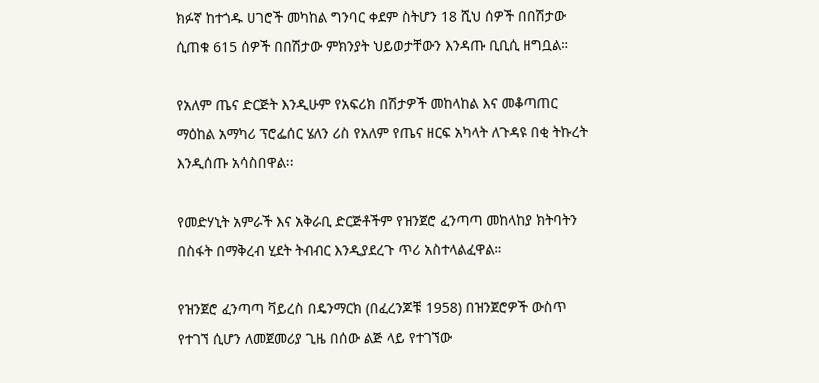ክፉኛ ከተጎዱ ሀገሮች መካከል ግንባር ቀደም ስትሆን 18 ሺህ ሰዎች በበሽታው ሲጠቁ 615 ሰዎች በበሽታው ምክንያት ህይወታቸውን እንዳጡ ቢቢሲ ዘግቧል።

የአለም ጤና ድርጅት እንዲሁም የአፍሪክ በሽታዎች መከላከል እና መቆጣጠር ማዕከል አማካሪ ፕሮፌሰር ሄለን ሪስ የአለም የጤና ዘርፍ አካላት ለጉዳዩ በቂ ትኩረት እንዲሰጡ አሳስበዋል፡፡

የመድሃኒት አምራች እና አቅራቢ ድርጅቶችም የዝንጀሮ ፈንጣጣ መከላከያ ክትባትን በስፋት በማቅረብ ሂደት ትብብር እንዲያደረጉ ጥሪ አስተላልፈዋል።

የዝንጀሮ ፈንጣጣ ቫይረስ በዴንማርክ (በፈረንጆቹ 1958) በዝንጀሮዎች ውስጥ የተገኘ ሲሆን ለመጀመሪያ ጊዜ በሰው ልጅ ላይ የተገኘው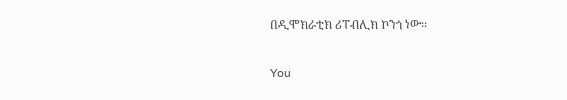በዲሞክራቲክ ሪፐብሊክ ኮንጎ ነው፡፡

You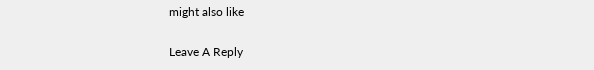might also like

Leave A Reply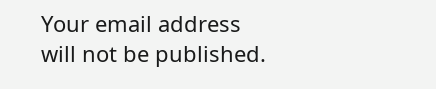Your email address will not be published.